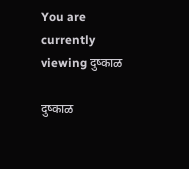You are currently viewing दुष्काळ

दुष्काळ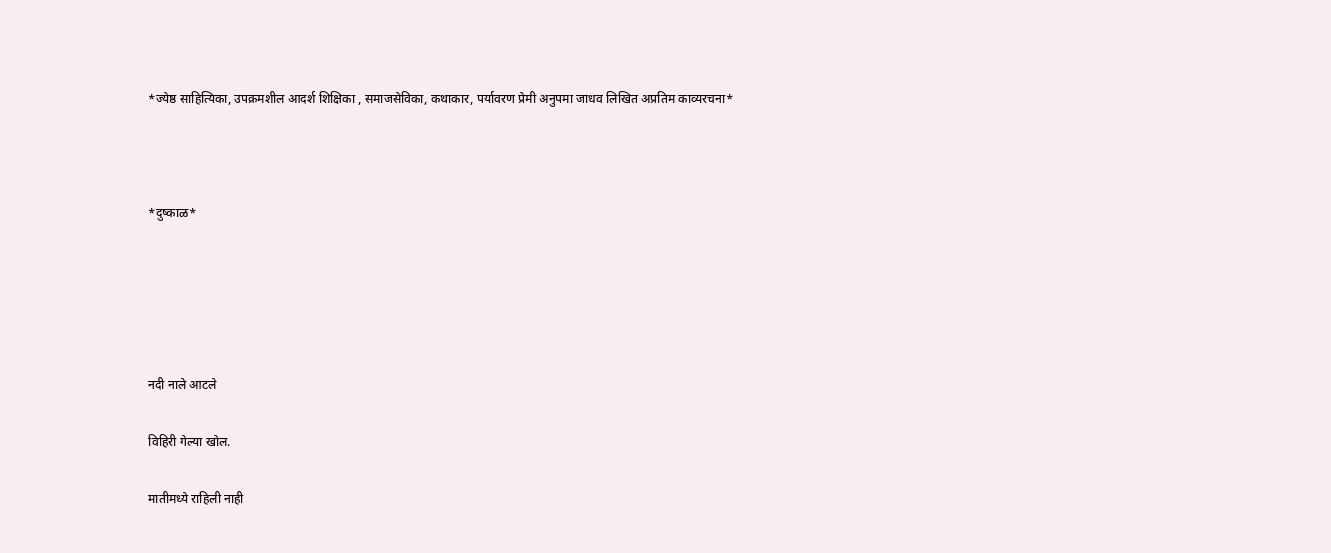*ज्येष्ठ साहित्यिका, उपक्रमशील आदर्श शिक्षिका , समाजसेविका, कथाकार, पर्यावरण प्रेमी अनुपमा जाधव लिखित अप्रतिम काव्यरचना*



*दुष्काळ*





नदी नाले आटले

विहिरी गेल्या खोल.

मातीमध्ये राहिली नाही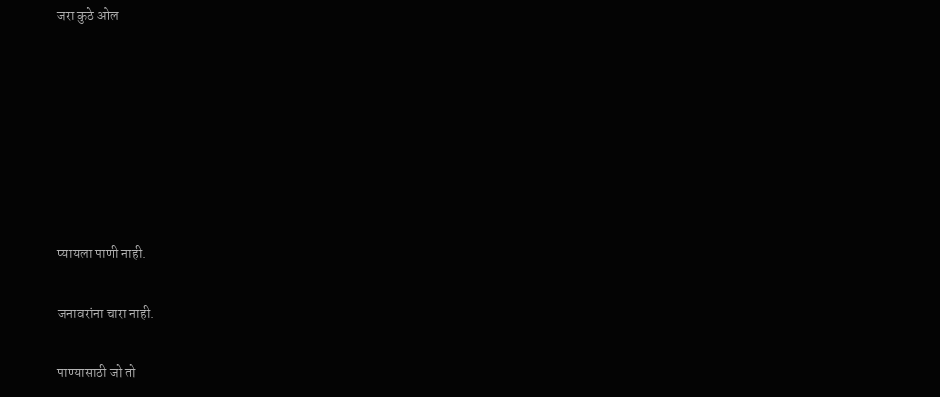जरा कुठे ओल







प्यायला पाणी नाही.

जनावरांना चारा नाही.

पाण्यासाठी जो तो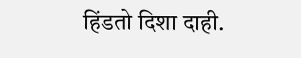हिंडतो दिशा दाही.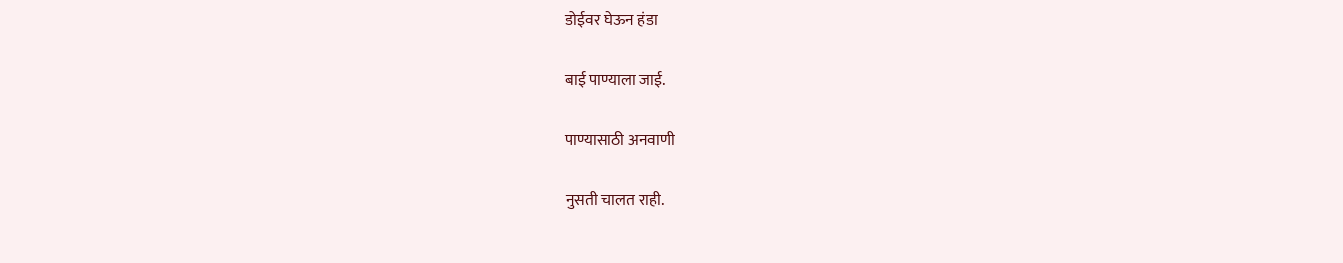डोईवर घेऊन हंडा

बाई पाण्याला जाई.

पाण्यासाठी अनवाणी

नुसती चालत राही.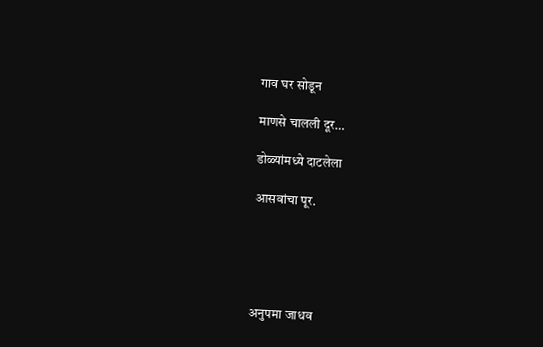गाव घर सोडून

माणसे चालली दूर…

डोळ्यांमध्ये दाटलेला

आसवांचा पूर.





अनुपमा जाधव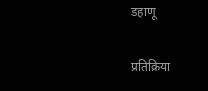डहाणू

प्रतिक्रिया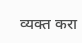व्यक्त करा